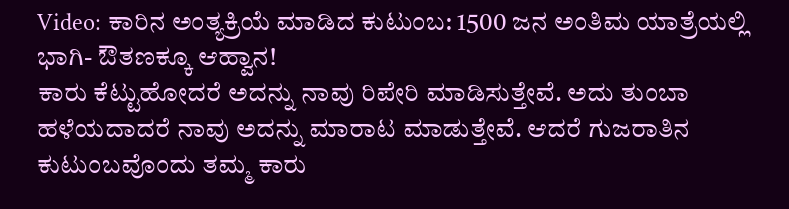Video: ಕಾರಿನ ಅಂತ್ಯಕ್ರಿಯೆ ಮಾಡಿದ ಕುಟುಂಬ: 1500 ಜನ ಅಂತಿಮ ಯಾತ್ರೆಯಲ್ಲಿ ಭಾಗಿ- ಔತಣಕ್ಕೂ ಆಹ್ವಾನ!
ಕಾರು ಕೆಟ್ಟುಹೋದರೆ ಅದನ್ನು ನಾವು ರಿಪೇರಿ ಮಾಡಿಸುತ್ತೇವೆ. ಅದು ತುಂಬಾ ಹಳೆಯದಾದರೆ ನಾವು ಅದನ್ನು ಮಾರಾಟ ಮಾಡುತ್ತೇವೆ. ಆದರೆ ಗುಜರಾತಿನ ಕುಟುಂಬವೊಂದು ತಮ್ಮ ಕಾರು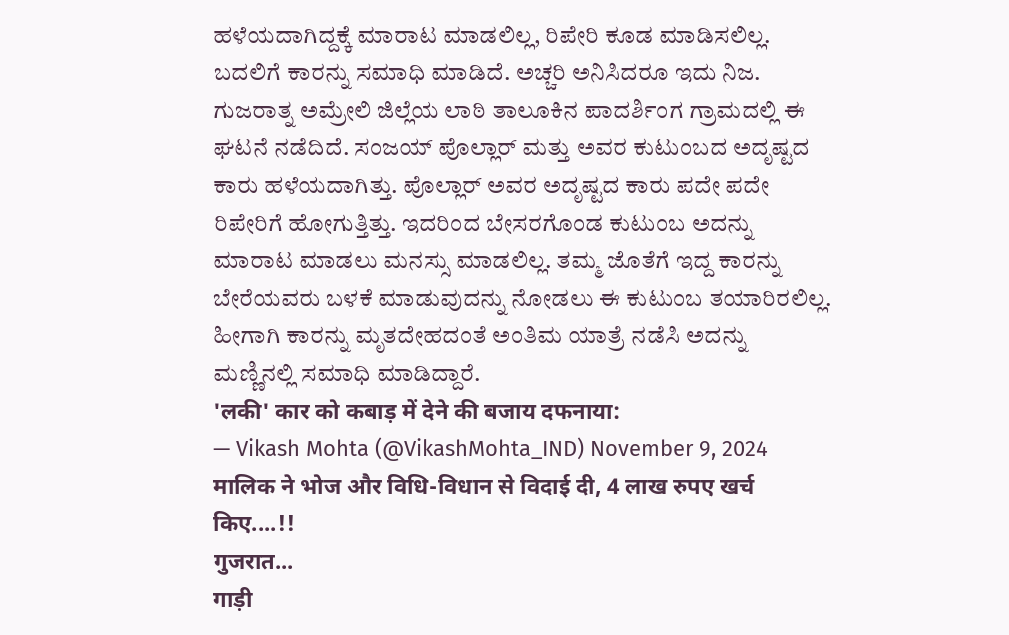ಹಳೆಯದಾಗಿದ್ದಕ್ಕೆ ಮಾರಾಟ ಮಾಡಲಿಲ್ಲ, ರಿಪೇರಿ ಕೂಡ ಮಾಡಿಸಲಿಲ್ಲ. ಬದಲಿಗೆ ಕಾರನ್ನು ಸಮಾಧಿ ಮಾಡಿದೆ. ಅಚ್ಚರಿ ಅನಿಸಿದರೂ ಇದು ನಿಜ.
ಗುಜರಾತ್ನ ಅಮ್ರೇಲಿ ಜಿಲ್ಲೆಯ ಲಾಠಿ ತಾಲೂಕಿನ ಪಾದರ್ಶಿಂಗ ಗ್ರಾಮದಲ್ಲಿ ಈ ಘಟನೆ ನಡೆದಿದೆ. ಸಂಜಯ್ ಪೊಲ್ಲಾರ್ ಮತ್ತು ಅವರ ಕುಟುಂಬದ ಅದೃಷ್ಟದ ಕಾರು ಹಳೆಯದಾಗಿತ್ತು. ಪೊಲ್ಲಾರ್ ಅವರ ಅದೃಷ್ಟದ ಕಾರು ಪದೇ ಪದೇ ರಿಪೇರಿಗೆ ಹೋಗುತ್ತಿತ್ತು. ಇದರಿಂದ ಬೇಸರಗೊಂಡ ಕುಟುಂಬ ಅದನ್ನು ಮಾರಾಟ ಮಾಡಲು ಮನಸ್ಸು ಮಾಡಲಿಲ್ಲ. ತಮ್ಮ ಜೊತೆಗೆ ಇದ್ದ ಕಾರನ್ನು ಬೇರೆಯವರು ಬಳಕೆ ಮಾಡುವುದನ್ನು ನೋಡಲು ಈ ಕುಟುಂಬ ತಯಾರಿರಲಿಲ್ಲ. ಹೀಗಾಗಿ ಕಾರನ್ನು ಮೃತದೇಹದಂತೆ ಅಂತಿಮ ಯಾತ್ರೆ ನಡೆಸಿ ಅದನ್ನು ಮಣ್ಣಿನಲ್ಲಿ ಸಮಾಧಿ ಮಾಡಿದ್ದಾರೆ.
'लकी' कार को कबाड़ में देने की बजाय दफनाया:
— Vikash Mohta (@VikashMohta_IND) November 9, 2024
मालिक ने भोज और विधि-विधान से विदाई दी, 4 लाख रुपए खर्च किए....!!
गुजरात...
गाड़ी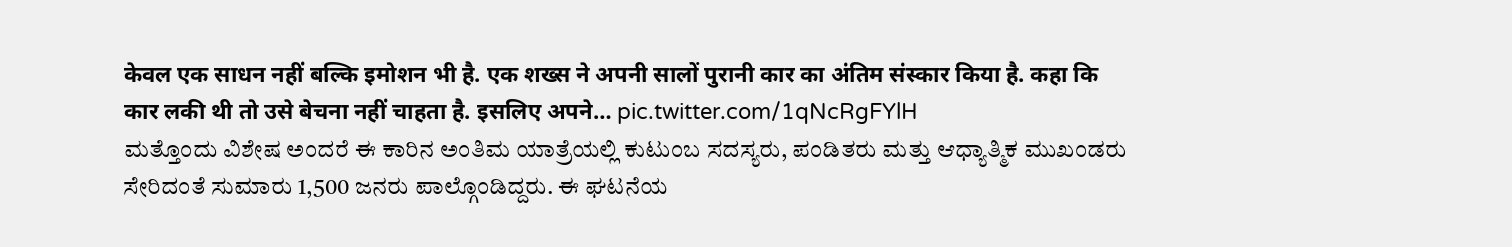केवल एक साधन नहीं बल्कि इमोशन भी है. एक शख्स ने अपनी सालों पुरानी कार का अंतिम संस्कार किया है. कहा कि कार लकी थी तो उसे बेचना नहीं चाहता है. इसलिए अपने… pic.twitter.com/1qNcRgFYlH
ಮತ್ತೊಂದು ವಿಶೇಷ ಅಂದರೆ ಈ ಕಾರಿನ ಅಂತಿಮ ಯಾತ್ರೆಯಲ್ಲಿ ಕುಟುಂಬ ಸದಸ್ಯರು, ಪಂಡಿತರು ಮತ್ತು ಆಧ್ಯಾತ್ಮಿಕ ಮುಖಂಡರು ಸೇರಿದಂತೆ ಸುಮಾರು 1,500 ಜನರು ಪಾಲ್ಗೊಂಡಿದ್ದರು. ಈ ಘಟನೆಯ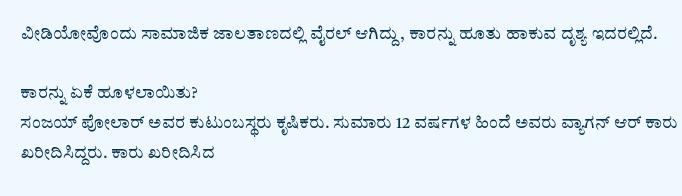ವೀಡಿಯೋವೊಂದು ಸಾಮಾಜಿಕ ಜಾಲತಾಣದಲ್ಲಿ ವೈರಲ್ ಆಗಿದ್ದು, ಕಾರನ್ನು ಹೂತು ಹಾಕುವ ದೃಶ್ಯ ಇದರಲ್ಲಿದೆ.

ಕಾರನ್ನು ಏಕೆ ಹೂಳಲಾಯಿತು?
ಸಂಜಯ್ ಪೋಲಾರ್ ಅವರ ಕುಟುಂಬಸ್ಥರು ಕೃಷಿಕರು. ಸುಮಾರು 12 ವರ್ಷಗಳ ಹಿಂದೆ ಅವರು ವ್ಯಾಗನ್ ಆರ್ ಕಾರು ಖರೀದಿಸಿದ್ದರು. ಕಾರು ಖರೀದಿಸಿದ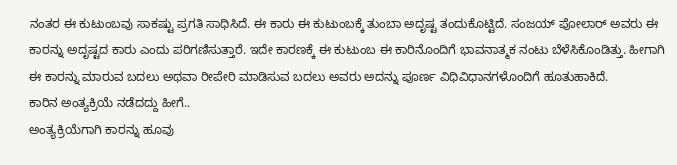ನಂತರ ಈ ಕುಟುಂಬವು ಸಾಕಷ್ಟು ಪ್ರಗತಿ ಸಾಧಿಸಿದೆ. ಈ ಕಾರು ಈ ಕುಟುಂಬಕ್ಕೆ ತುಂಬಾ ಅದೃಷ್ಟ ತಂದುಕೊಟ್ಟಿದೆ. ಸಂಜಯ್ ಪೋಲಾರ್ ಅವರು ಈ ಕಾರನ್ನು ಅದೃಷ್ಟದ ಕಾರು ಎಂದು ಪರಿಗಣಿಸುತ್ತಾರೆ. ಇದೇ ಕಾರಣಕ್ಕೆ ಈ ಕುಟುಂಬ ಈ ಕಾರಿನೊಂದಿಗೆ ಭಾವನಾತ್ಮಕ ನಂಟು ಬೆಳೆಸಿಕೊಂಡಿತ್ತು. ಹೀಗಾಗಿ ಈ ಕಾರನ್ನು ಮಾರುವ ಬದಲು ಅಥವಾ ರೀಪೇರಿ ಮಾಡಿಸುವ ಬದಲು ಅವರು ಅದನ್ನು ಪೂರ್ಣ ವಿಧಿವಿಧಾನಗಳೊಂದಿಗೆ ಹೂತುಹಾಕಿದೆ.
ಕಾರಿನ ಅಂತ್ಯಕ್ರಿಯೆ ನಡೆದದ್ದು ಹೀಗೆ..
ಅಂತ್ಯಕ್ರಿಯೆಗಾಗಿ ಕಾರನ್ನು ಹೂವು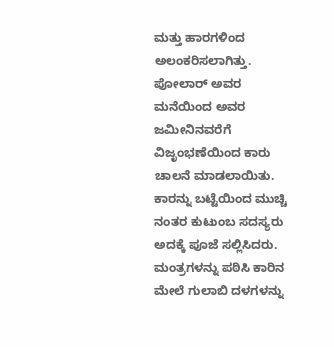ಮತ್ತು ಹಾರಗಳಿಂದ ಅಲಂಕರಿಸಲಾಗಿತ್ತು. ಪೋಲಾರ್ ಅವರ ಮನೆಯಿಂದ ಅವರ ಜಮೀನಿನವರೆಗೆ ವಿಜೃಂಭಣೆಯಿಂದ ಕಾರು ಚಾಲನೆ ಮಾಡಲಾಯಿತು. ಕಾರನ್ನು ಬಟ್ಟೆಯಿಂದ ಮುಚ್ಚಿ ನಂತರ ಕುಟುಂಬ ಸದಸ್ಯರು ಅದಕ್ಕೆ ಪೂಜೆ ಸಲ್ಲಿಸಿದರು.
ಮಂತ್ರಗಳನ್ನು ಪಠಿಸಿ ಕಾರಿನ ಮೇಲೆ ಗುಲಾಬಿ ದಳಗಳನ್ನು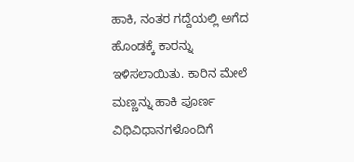ಹಾಕಿ, ನಂತರ ಗದ್ದೆಯಲ್ಲಿ ಅಗೆದ ಹೊಂಡಕ್ಕೆ ಕಾರನ್ನು ಇಳಿಸಲಾಯಿತು. ಕಾರಿನ ಮೇಲೆ ಮಣ್ಣನ್ನು ಹಾಕಿ ಪೂರ್ಣ ವಿಧಿವಿಧಾನಗಳೊಂದಿಗೆ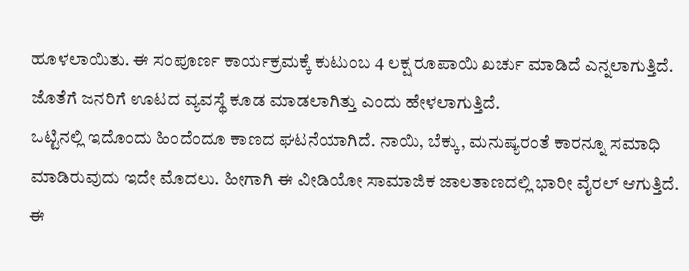ಹೂಳಲಾಯಿತು. ಈ ಸಂಪೂರ್ಣ ಕಾರ್ಯಕ್ರಮಕ್ಕೆ ಕುಟುಂಬ 4 ಲಕ್ಷ ರೂಪಾಯಿ ಖರ್ಚು ಮಾಡಿದೆ ಎನ್ನಲಾಗುತ್ತಿದೆ. ಜೊತೆಗೆ ಜನರಿಗೆ ಊಟದ ವ್ಯವಸ್ಥೆ ಕೂಡ ಮಾಡಲಾಗಿತ್ತು ಎಂದು ಹೇಳಲಾಗುತ್ತಿದೆ.
ಒಟ್ಟಿನಲ್ಲಿ ಇದೊಂದು ಹಿಂದೆಂದೂ ಕಾಣದ ಘಟನೆಯಾಗಿದೆ. ನಾಯಿ, ಬೆಕ್ಕು, ಮನುಷ್ಯರಂತೆ ಕಾರನ್ನೂ ಸಮಾಧಿ ಮಾಡಿರುವುದು ಇದೇ ಮೊದಲು. ಹೀಗಾಗಿ ಈ ವೀಡಿಯೋ ಸಾಮಾಜಿಕ ಜಾಲತಾಣದಲ್ಲಿ ಭಾರೀ ವೈರಲ್ ಆಗುತ್ತಿದೆ. ಈ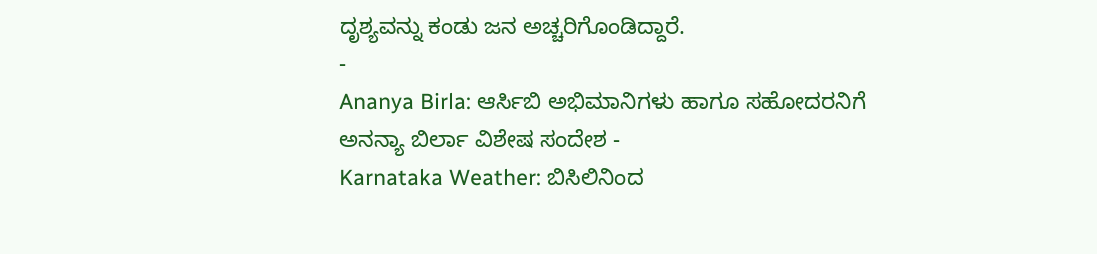ದೃಶ್ಯವನ್ನು ಕಂಡು ಜನ ಅಚ್ಚರಿಗೊಂಡಿದ್ದಾರೆ.
-
Ananya Birla: ಆರ್ಸಿಬಿ ಅಭಿಮಾನಿಗಳು ಹಾಗೂ ಸಹೋದರನಿಗೆ ಅನನ್ಯಾ ಬಿರ್ಲಾ ವಿಶೇಷ ಸಂದೇಶ -
Karnataka Weather: ಬಿಸಿಲಿನಿಂದ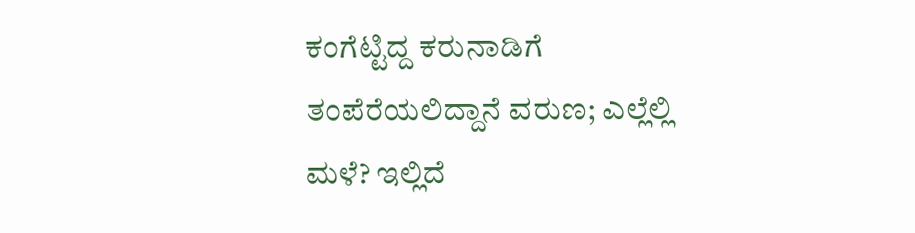ಕಂಗೆಟ್ಟಿದ್ದ ಕರುನಾಡಿಗೆ ತಂಪೆರೆಯಲಿದ್ದಾನೆ ವರುಣ; ಎಲ್ಲೆಲ್ಲಿ ಮಳೆ? ಇಲ್ಲಿದೆ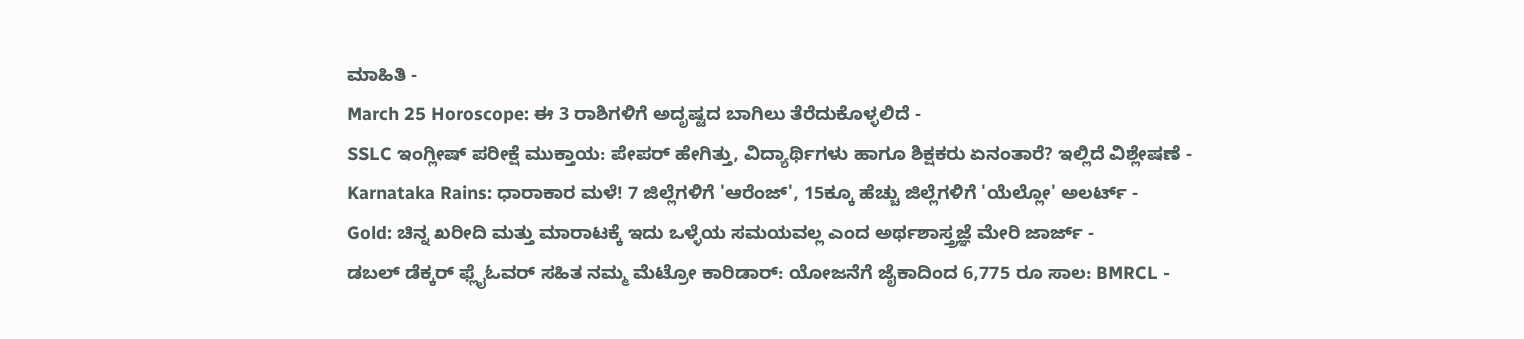ಮಾಹಿತಿ -
March 25 Horoscope: ಈ 3 ರಾಶಿಗಳಿಗೆ ಅದೃಷ್ಟದ ಬಾಗಿಲು ತೆರೆದುಕೊಳ್ಳಲಿದೆ -
SSLC ಇಂಗ್ಲೀಷ್ ಪರೀಕ್ಷೆ ಮುಕ್ತಾಯ: ಪೇಪರ್ ಹೇಗಿತ್ತು, ವಿದ್ಯಾರ್ಥಿಗಳು ಹಾಗೂ ಶಿಕ್ಷಕರು ಏನಂತಾರೆ? ಇಲ್ಲಿದೆ ವಿಶ್ಲೇಷಣೆ -
Karnataka Rains: ಧಾರಾಕಾರ ಮಳೆ! 7 ಜಿಲ್ಲೆಗಳಿಗೆ 'ಆರೆಂಜ್', 15ಕ್ಕೂ ಹೆಚ್ಚು ಜಿಲ್ಲೆಗಳಿಗೆ 'ಯೆಲ್ಲೋ' ಅಲರ್ಟ್ -
Gold: ಚಿನ್ನ ಖರೀದಿ ಮತ್ತು ಮಾರಾಟಕ್ಕೆ ಇದು ಒಳ್ಳೆಯ ಸಮಯವಲ್ಲ ಎಂದ ಅರ್ಥಶಾಸ್ತ್ರಜ್ಞೆ ಮೇರಿ ಜಾರ್ಜ್ -
ಡಬಲ್ ಡೆಕ್ಕರ್ ಫ್ಲೈಓವರ್ ಸಹಿತ ನಮ್ಮ ಮೆಟ್ರೋ ಕಾರಿಡಾರ್: ಯೋಜನೆಗೆ ಜೈಕಾದಿಂದ 6,775 ರೂ ಸಾಲ: BMRCL -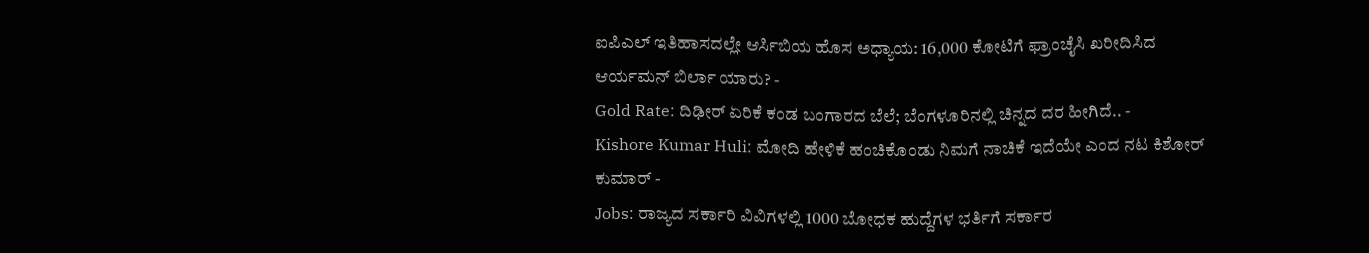ಐಪಿಎಲ್ ಇತಿಹಾಸದಲ್ಲೇ ಆರ್ಸಿಬಿಯ ಹೊಸ ಅಧ್ಯಾಯ: 16,000 ಕೋಟಿಗೆ ಫ್ರಾಂಚೈಸಿ ಖರೀದಿಸಿದ ಆರ್ಯಮನ್ ಬಿರ್ಲಾ ಯಾರು? -
Gold Rate: ದಿಢೀರ್ ಏರಿಕೆ ಕಂಡ ಬಂಗಾರದ ಬೆಲೆ; ಬೆಂಗಳೂರಿನಲ್ಲಿ ಚಿನ್ನದ ದರ ಹೀಗಿದೆ.. -
Kishore Kumar Huli: ಮೋದಿ ಹೇಳಿಕೆ ಹಂಚಿಕೊಂಡು ನಿಮಗೆ ನಾಚಿಕೆ ಇದೆಯೇ ಎಂದ ನಟ ಕಿಶೋರ್ ಕುಮಾರ್ -
Jobs: ರಾಜ್ಯದ ಸರ್ಕಾರಿ ವಿವಿಗಳಲ್ಲಿ 1000 ಬೋಧಕ ಹುದ್ದೆಗಳ ಭರ್ತಿಗೆ ಸರ್ಕಾರ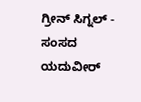ಗ್ರೀನ್ ಸಿಗ್ನಲ್ -
ಸಂಸದ ಯದುವೀರ್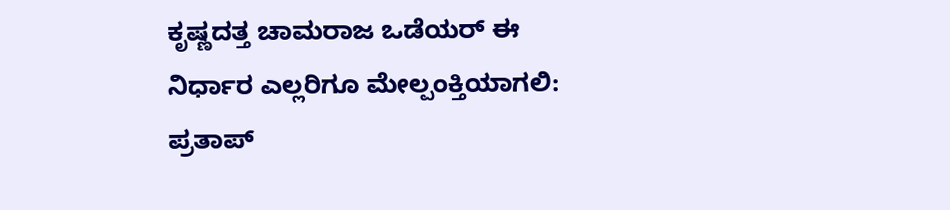ಕೃಷ್ಣದತ್ತ ಚಾಮರಾಜ ಒಡೆಯರ್ ಈ ನಿರ್ಧಾರ ಎಲ್ಲರಿಗೂ ಮೇಲ್ಪಂಕ್ತಿಯಾಗಲಿ: ಪ್ರತಾಪ್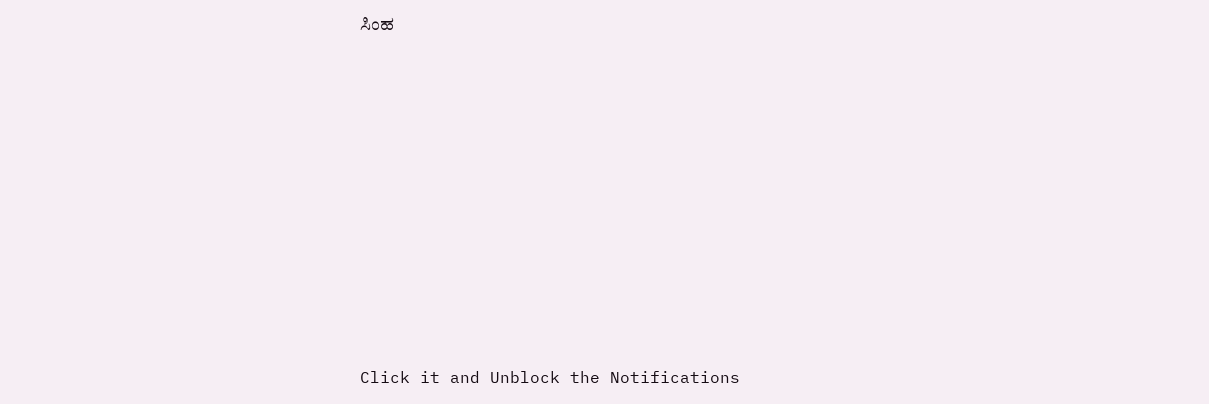ಸಿಂಹ












Click it and Unblock the Notifications